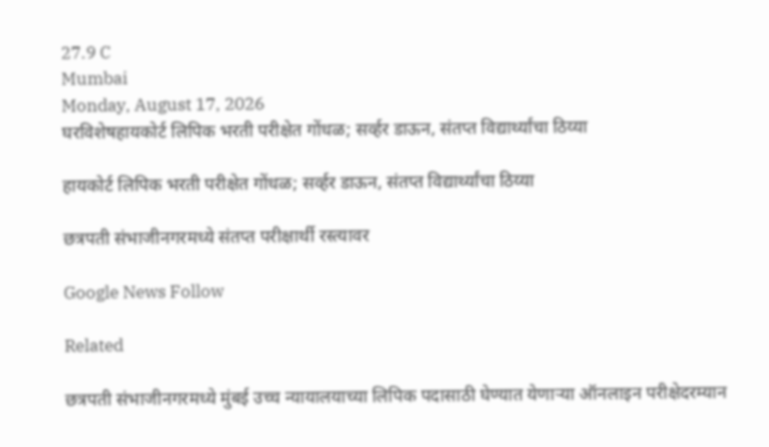27.9 C
Mumbai
Monday, August 17, 2026
घरविशेषहायकोर्ट लिपिक भरती परीक्षेत गोंधळ; सर्व्हर डाऊन, संतप्त विद्यार्थ्यांचा ठिय्या

हायकोर्ट लिपिक भरती परीक्षेत गोंधळ; सर्व्हर डाऊन, संतप्त विद्यार्थ्यांचा ठिय्या

छत्रपती संभाजीनगरमध्ये संतप्त परीक्षार्थी रस्त्यावर

Google News Follow

Related

छत्रपती संभाजीनगरमध्ये मुंबई उच्च न्यायालयाच्या लिपिक पदासाठी घेण्यात येणाऱ्या ऑनलाइन परीक्षेदरम्यान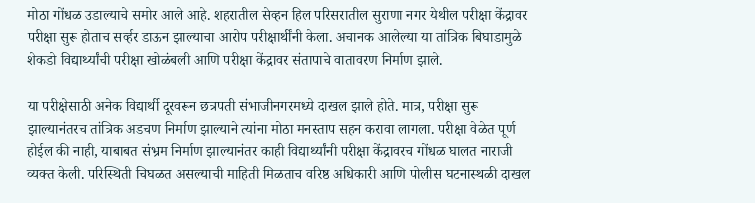मोठा गोंधळ उडाल्याचे समोर आले आहे. शहरातील सेव्हन हिल परिसरातील सुराणा नगर येथील परीक्षा केंद्रावर परीक्षा सुरू होताच सर्व्हर डाऊन झाल्याचा आरोप परीक्षार्थींनी केला. अचानक आलेल्या या तांत्रिक बिघाडामुळे शेकडो विद्यार्थ्यांची परीक्षा खोळंबली आणि परीक्षा केंद्रावर संतापाचे वातावरण निर्माण झाले.

या परीक्षेसाठी अनेक विद्यार्थी दूरवरून छत्रपती संभाजीनगरमध्ये दाखल झाले होते. मात्र, परीक्षा सुरू झाल्यानंतरच तांत्रिक अडचण निर्माण झाल्याने त्यांना मोठा मनस्ताप सहन करावा लागला. परीक्षा वेळेत पूर्ण होईल की नाही, याबाबत संभ्रम निर्माण झाल्यानंतर काही विद्यार्थ्यांनी परीक्षा केंद्रावरच गोंधळ घालत नाराजी व्यक्त केली. परिस्थिती चिघळत असल्याची माहिती मिळताच वरिष्ठ अधिकारी आणि पोलीस घटनास्थळी दाखल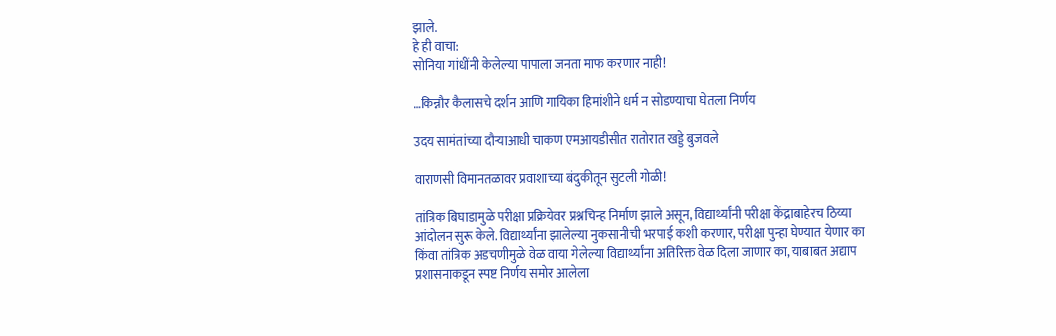झाले.
हे ही वाचा:
सोनिया गांधींनी केलेल्या पापाला जनता माफ करणार नाही!

…किन्नौर कैलासचे दर्शन आणि गायिका हिमांशीने धर्म न सोडण्याचा घेतला निर्णय

उदय सामंतांच्या दौऱ्याआधी चाकण एमआयडीसीत रातोरात खड्डे बुजवले

वाराणसी विमानतळावर प्रवाशाच्या बंदुकीतून सुटली गोळी!

तांत्रिक बिघाडामुळे परीक्षा प्रक्रियेवर प्रश्नचिन्ह निर्माण झाले असून, विद्यार्थ्यांनी परीक्षा केंद्राबाहेरच ठिय्या आंदोलन सुरू केले. विद्यार्थ्यांना झालेल्या नुकसानीची भरपाई कशी करणार, परीक्षा पुन्हा घेण्यात येणार का किंवा तांत्रिक अडचणीमुळे वेळ वाया गेलेल्या विद्यार्थ्यांना अतिरिक्त वेळ दिला जाणार का, याबाबत अद्याप प्रशासनाकडून स्पष्ट निर्णय समोर आलेला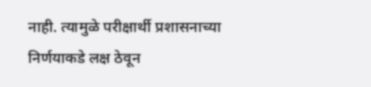नाही. त्यामुळे परीक्षार्थी प्रशासनाच्या निर्णयाकडे लक्ष ठेवून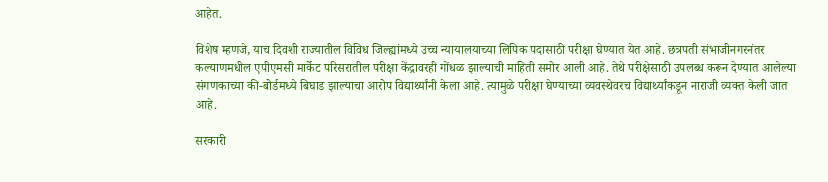आहेत.

विशेष म्हणजे, याच दिवशी राज्यातील विविध जिल्ह्यांमध्ये उच्च न्यायालयाच्या लिपिक पदासाठी परीक्षा घेण्यात येत आहे. छत्रपती संभाजीनगरनंतर कल्याणमधील एपीएमसी मार्केट परिसरातील परीक्षा केंद्रावरही गोंधळ झाल्याची माहिती समोर आली आहे. तेथे परीक्षेसाठी उपलब्ध करून देण्यात आलेल्या संगणकाच्या की-बोर्डमध्ये बिघाड झाल्याचा आरोप विद्यार्थ्यांनी केला आहे. त्यामुळे परीक्षा घेण्याच्या व्यवस्थेवरच विद्यार्थ्यांकडून नाराजी व्यक्त केली जात आहे.

सरकारी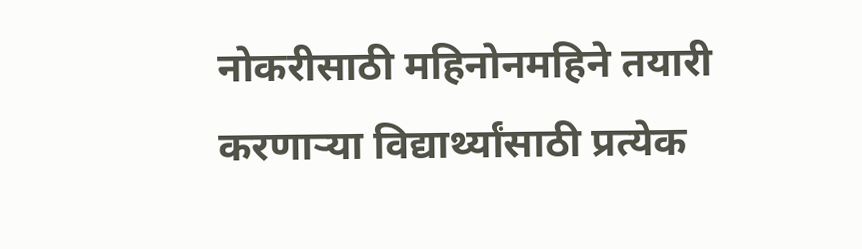नोकरीसाठी महिनोनमहिने तयारी करणाऱ्या विद्यार्थ्यांसाठी प्रत्येक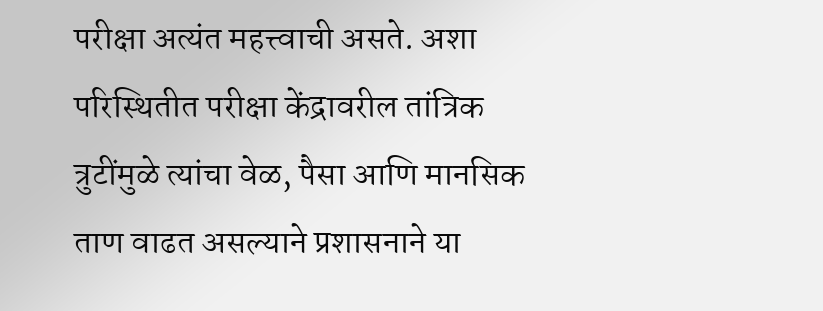परीक्षा अत्यंत महत्त्वाची असते. अशा परिस्थितीत परीक्षा केंद्रावरील तांत्रिक त्रुटींमुळे त्यांचा वेळ, पैसा आणि मानसिक ताण वाढत असल्याने प्रशासनाने या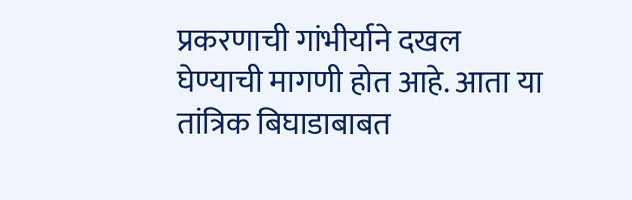प्रकरणाची गांभीर्याने दखल घेण्याची मागणी होत आहे. आता या तांत्रिक बिघाडाबाबत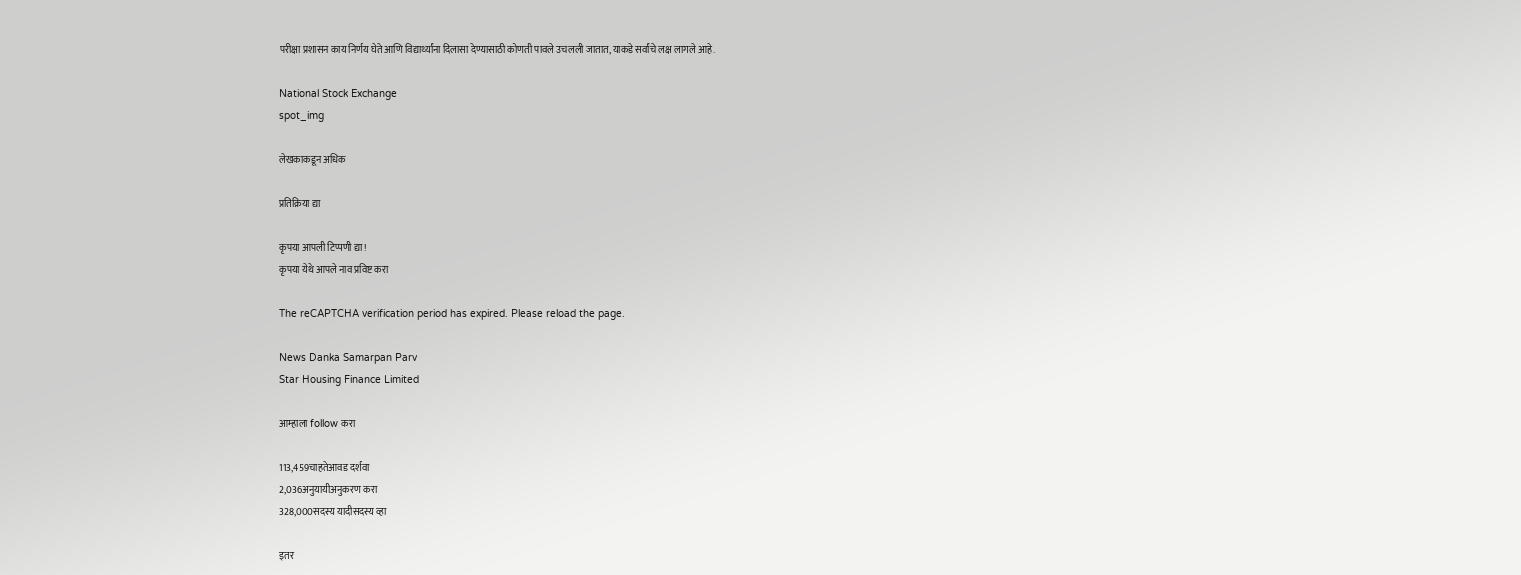परीक्षा प्रशासन काय निर्णय घेते आणि विद्यार्थ्यांना दिलासा देण्यासाठी कोणती पावले उचलली जातात, याकडे सर्वांचे लक्ष लागले आहे.

National Stock Exchange
spot_img

लेखकाकडून अधिक

प्रतिक्रिया द्या

कृपया आपली टिप्पणी द्या!
कृपया येथे आपले नाव प्रविष्ट करा

The reCAPTCHA verification period has expired. Please reload the page.

News Danka Samarpan Parv
Star Housing Finance Limited

आम्हाला follow करा

113,459चाहतेआवड दर्शवा
2,036अनुयायीअनुकरण करा
328,000सदस्य यादीसदस्य व्हा

इतर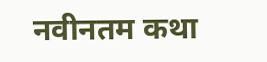नवीनतम कथा